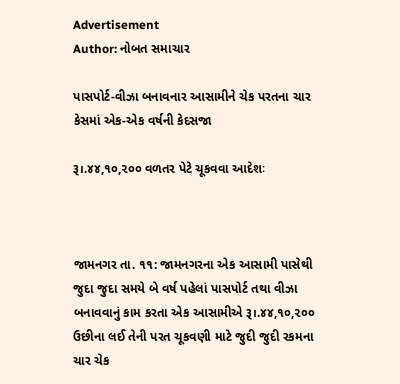Advertisement
Author: નોબત સમાચાર

પાસપોર્ટ-વીઝા બનાવનાર આસામીને ચેક પરતના ચાર કેસમાં એક-એક વર્ષની કેદસજા

રૂ।.૪૪,૧૦,૨૦૦ વળતર પેટે ચૂકવવા આદેશઃ



જામનગર તા. ૧૧: જામનગરના એક આસામી પાસેથી જુદા જુદા સમયે બે વર્ષ પહેલાં પાસપોર્ટ તથા વીઝા બનાવવાનું કામ કરતા એક આસામીએ રૂ।.૪૪,૧૦,૨૦૦ ઉછીના લઈ તેની પરત ચૂકવણી માટે જુદી જુદી રકમના ચાર ચેક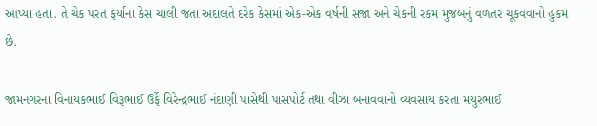આપ્યા હતા. તે ચેક પરત ફર્યાના કેસ ચાલી જતા અદાલતે દરેક કેસમાં એક-એક વર્ષની સજા અને ચેકની રકમ મુજબનું વળતર ચૂકવવાનો હુકમ છે.

જામનગરના વિનાયકભાઈ વિરૂભાઈ ઉર્ફે વિરેન્દ્રભાઈ નંદાણી પાસેથી પાસપોર્ટ તથા વીઝા બનાવવાનો વ્યવસાય કરતા મયુરભાઈ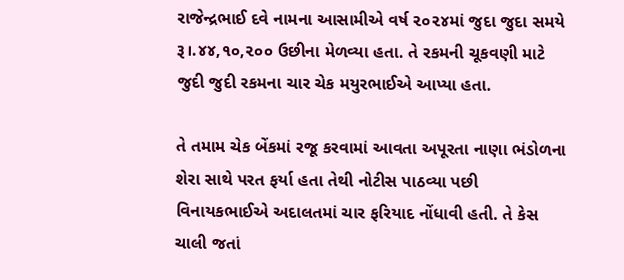રાજેન્દ્રભાઈ દવે નામના આસામીએ વર્ષ ૨૦૨૪માં જુદા જુદા સમયે રૂ।.૪૪,૧૦,૨૦૦ ઉછીના મેળવ્યા હતા. તે રકમની ચૂકવણી માટે જુદી જુદી રકમના ચાર ચેક મયુરભાઈએ આપ્યા હતા.

તે તમામ ચેક બેંકમાં રજૂ કરવામાં આવતા અપૂરતા નાણા ભંડોળના શેરા સાથે પરત ફર્યા હતા તેથી નોટીસ પાઠવ્યા પછી વિનાયકભાઈએ અદાલતમાં ચાર ફરિયાદ નોંધાવી હતી. તે કેસ ચાલી જતાં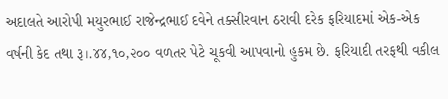અદાલતે આરોપી મયુરભાઈ રાજેન્દ્રભાઈ દવેને તક્સીરવાન ઠરાવી દરેક ફરિયાદમાં એક-એક વર્ષની કેદ તથા રૂ।.૪૪,૧૦,૨૦૦ વળતર પેટે ચૂકવી આપવાનો હુકમ છે. ફરિયાદી તરફથી વકીલ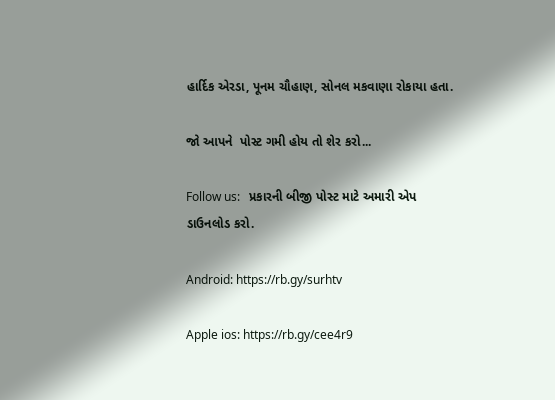હાર્દિક એરડા, પૂનમ ચૌહાણ, સોનલ મકવાણા રોકાયા હતા.

જો આપને  પોસ્ટ ગમી હોય તો શેર કરો...

Follow us:   પ્રકારની બીજી પોસ્ટ માટે અમારી એપ ડાઉનલોડ કરો.

Android: https://rb.gy/surhtv

Apple ios: https://rb.gy/cee4r9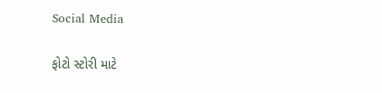Social Media

ફોટો સ્ટોરી માટે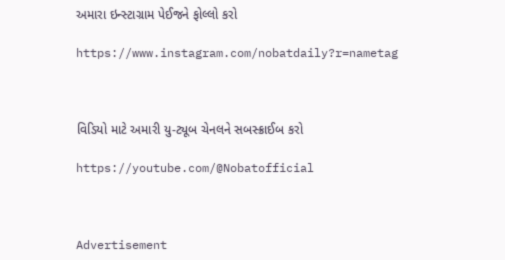અમારા ઇન્સ્ટાગ્રામ પેઈજને ફોલ્લો કરો

https://www.instagram.com/nobatdaily?r=nametag



વિડિયો માટે અમારી યુ-ટ્યૂબ ચેનલને સબસ્ક્રાઈબ કરો

https://youtube.com/@Nobatofficial



Advertisement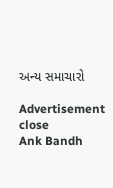અન્ય સમાચારો

Advertisement
close
Ank Bandh